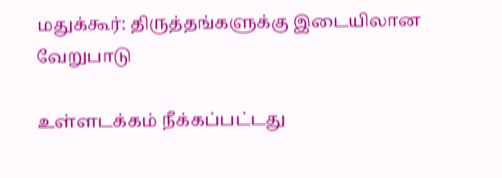மதுக்கூர்: திருத்தங்களுக்கு இடையிலான வேறுபாடு

உள்ளடக்கம் நீக்கப்பட்டது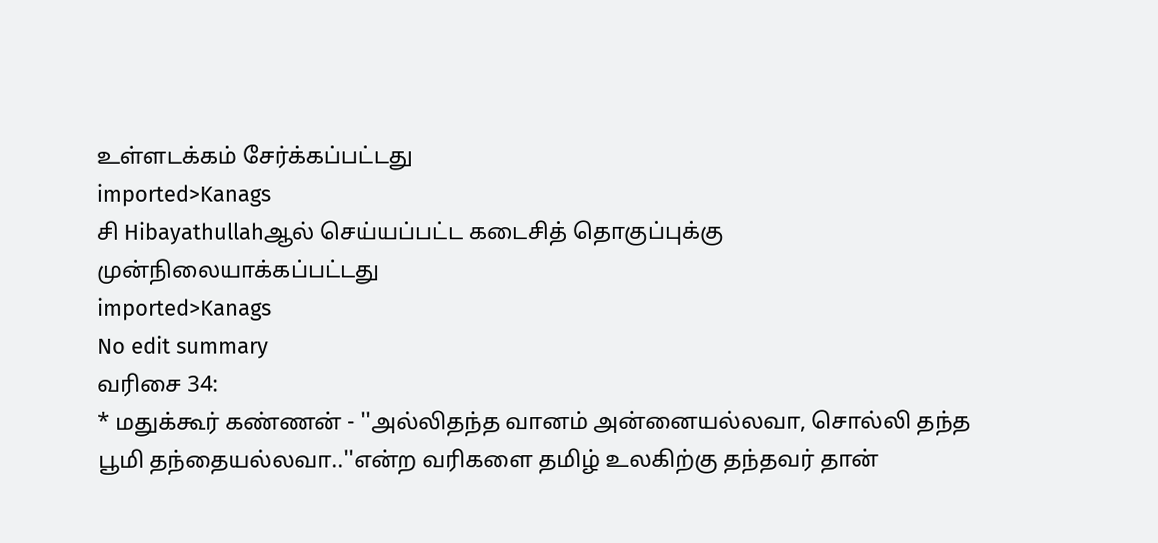உள்ளடக்கம் சேர்க்கப்பட்டது
imported>Kanags
சி Hibayathullahஆல் செய்யப்பட்ட கடைசித் தொகுப்புக்கு முன்நிலையாக்கப்பட்டது
imported>Kanags
No edit summary
வரிசை 34:
* மதுக்கூர் கண்ணன் - ''அல்லிதந்த வானம் அன்னையல்லவா, சொல்லி தந்த பூமி தந்தையல்லவா..''என்ற வரிகளை தமிழ் உலகிற்கு தந்தவர் தான்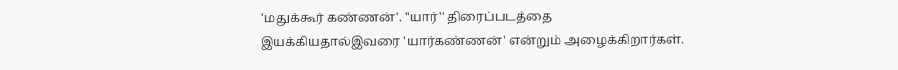'மதுக்கூர் கண்ணன்'. ''யார்'' திரைப்படத்தை இயக்கியதால்இவரை 'யார்கண்ணன்' என்றும் அழைக்கிறார்கள்.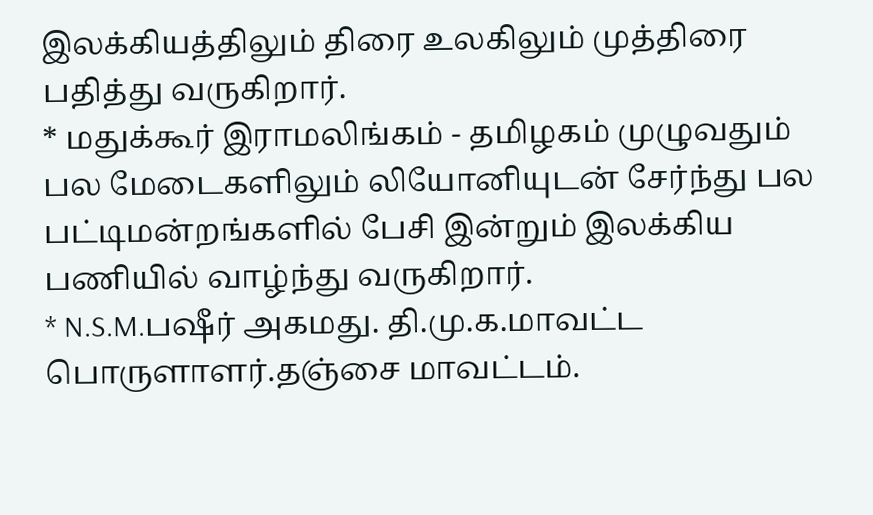இலக்கியத்திலும் திரை உலகிலும் முத்திரை பதித்து வருகிறார்.
* மதுக்கூர் இராமலிங்கம் - தமிழகம் முழுவதும் பல மேடைகளிலும் லியோனியுடன் சேர்ந்து பல பட்டிமன்றங்களில் பேசி இன்றும் இலக்கிய பணியில் வாழ்ந்து வருகிறார்.
* N.S.M.பஷீர் அகமது. தி.மு.க.மாவட்ட பொருளாளர்.தஞ்சை மாவட்டம்.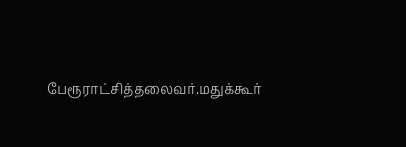பேரூராட்சித்தலைவர்.மதுக்கூர்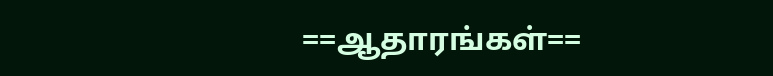==ஆதாரங்கள்==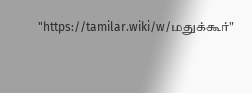"https://tamilar.wiki/w/மதுக்கூர்"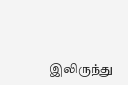இலிருந்து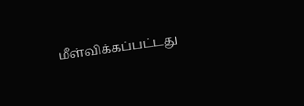மீள்விக்கப்பட்டது